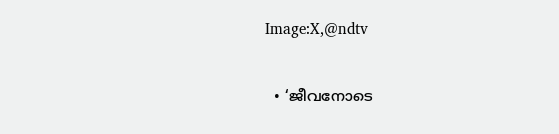Image:X,@ndtv

  • ‘ജീവനോടെ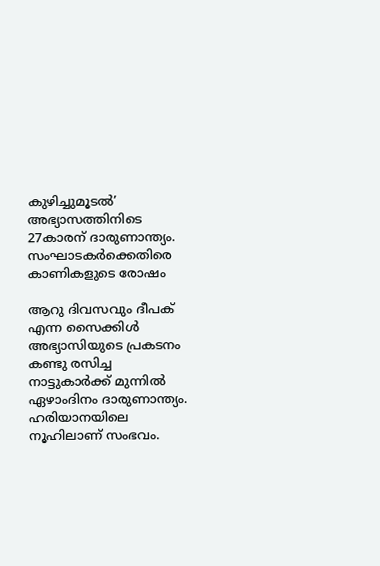കുഴിച്ചുമൂടല്‍’ അഭ്യാസത്തിനിടെ 27കാരന് ദാരുണാന്ത്യം. സംഘാടകര്‍ക്കെതിരെ കാണികളുടെ രോഷം

ആറു ദിവസവും ദീപക് എന്ന സൈക്കിള്‍ അഭ്യാസിയുടെ പ്രകടനം കണ്ടു രസിച്ച നാട്ടുകാര്‍ക്ക് മുന്നില്‍ ഏഴാംദിനം ദാരുണാന്ത്യം. ഹരിയാനയിലെ നൂഹിലാണ് സംഭവം.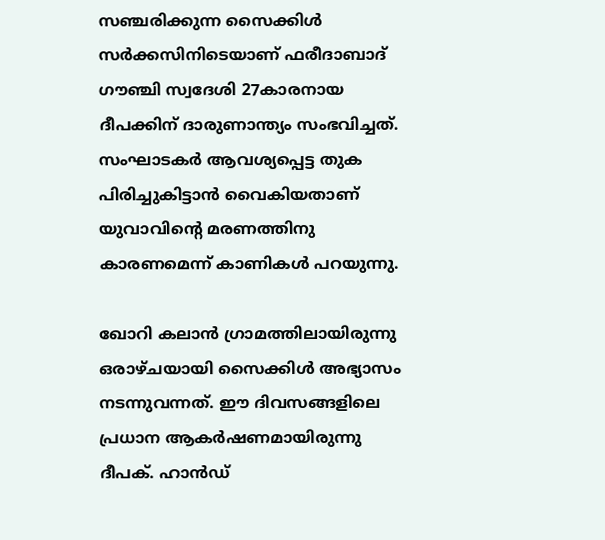സഞ്ചരിക്കുന്ന സൈക്കിള്‍ സര്‍ക്കസിനിടെയാണ് ഫരീദാബാദ് ഗൗഞ്ചി സ്വദേശി 27കാരനായ ദീപക്കിന് ദാരുണാന്ത്യം സംഭവിച്ചത്. സംഘാടകര്‍ ആവശ്യപ്പെട്ട തുക പിരിച്ചുകിട്ടാന്‍ വൈകിയതാണ് യുവാവിന്റെ മരണത്തിനു കാരണമെന്ന് കാണികള്‍ പറയുന്നു.

ഖോറി കലാന്‍ ഗ്രാമത്തിലായിരുന്നു ഒരാഴ്ചയായി സൈക്കിള്‍ അഭ്യാസം നടന്നുവന്നത്. ഈ ദിവസങ്ങളിലെ പ്രധാന ആകര്‍ഷണമായിരുന്നു ദീപക്. ഹാന്‍ഡ്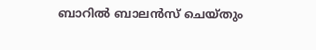ബാറില്‍ ബാലന്‍സ് ചെയ്തും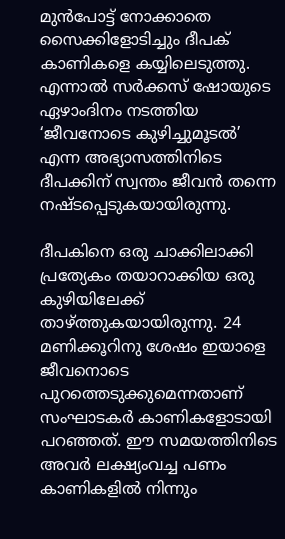മുന്‍പോട്ട് നോക്കാതെ സൈക്കിളോടിച്ചും ദീപക് കാണികളെ കയ്യിലെടുത്തു. എന്നാല്‍ സര്‍ക്കസ് ഷോയുടെ ഏഴാംദിനം നടത്തിയ ‘ജീവനോടെ കുഴിച്ചുമൂടല്‍’ എന്ന അഭ്യാസത്തിനിടെ ദീപക്കിന് സ്വന്തം ജീവന്‍ തന്നെ നഷ്ടപ്പെടുകയായിരുന്നു.

ദീപകിനെ ഒരു ചാക്കിലാക്കി പ്രത്യേകം തയാറാക്കിയ ഒരു കുഴിയിലേക്ക് താഴ്ത്തുകയായിരുന്നു. 24 മണിക്കൂറിനു ശേഷം ഇയാളെ ജീവനൊടെ പുറത്തെടുക്കുമെന്നതാണ് സംഘാടകര്‍ കാണികളോടായി പറഞ്ഞത്. ഈ സമയത്തിനിടെ അവര്‍ ലക്ഷ്യംവച്ച പണം കാണികളില്‍ നിന്നും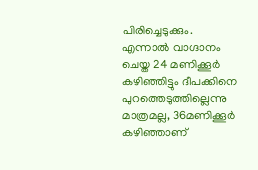പിരിച്ചെടുക്കും. എന്നാല്‍ വാഗ്ദാനം ചെയ്ത 24 മണിക്കൂര്‍ കഴിഞ്ഞിട്ടും ദീപക്കിനെ പുറത്തെടുത്തില്ലെന്നു മാത്രമല്ല, 36മണിക്കൂര്‍ കഴിഞ്ഞാണ്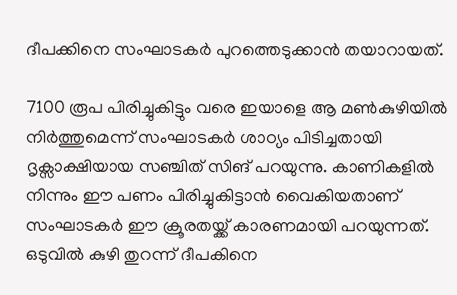ദീപക്കിനെ സംഘാടകര്‍ പുറത്തെടുക്കാന്‍ തയാറായത്.

7100 രൂപ പിരിച്ചുകിട്ടും വരെ ഇയാളെ ആ മണ്‍കുഴിയില്‍ നിര്‍ത്തുമെന്ന് സംഘാടകര്‍ ശാഠ്യം പിടിച്ചതായി ദൃക്സാക്ഷിയായ സഞ്ചിത് സിങ് പറയുന്നു. കാണികളില്‍ നിന്നും ഈ പണം പിരിച്ചുകിട്ടാന്‍ വൈകിയതാണ് സംഘാടകര്‍ ഈ ക്രൂരതയ്ക്ക് കാരണമായി പറയുന്നത്. ഒടുവിൽ കുഴി തുറന്ന് ദീപകിനെ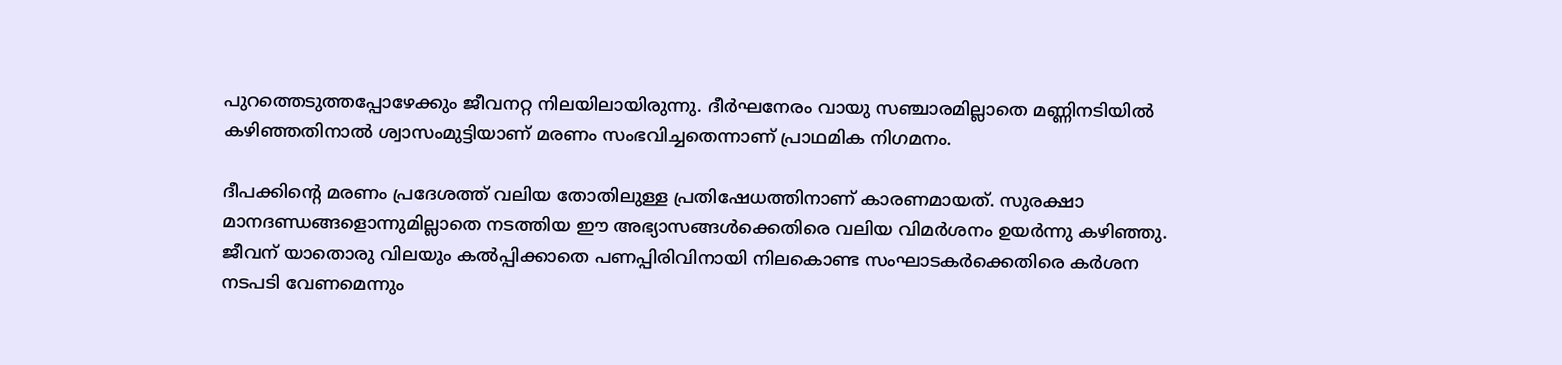പുറത്തെടുത്തപ്പോഴേക്കും ജീവനറ്റ നിലയിലായിരുന്നു. ദീർഘനേരം വായു സഞ്ചാരമില്ലാതെ മണ്ണിനടിയിൽ കഴിഞ്ഞതിനാൽ ശ്വാസംമുട്ടിയാണ് മരണം സംഭവിച്ചതെന്നാണ് പ്രാഥമിക നിഗമനം.

ദീപക്കിന്റെ മരണം പ്രദേശത്ത് വലിയ തോതിലുള്ള പ്രതിഷേധത്തിനാണ് കാരണമായത്. സുരക്ഷാ മാനദണ്ഡങ്ങളൊന്നുമില്ലാതെ നടത്തിയ ഈ അഭ്യാസങ്ങള്‍ക്കെതിരെ വലിയ വിമര്‍ശനം ഉയര്‍ന്നു കഴിഞ്ഞു. ജീവന് യാതൊരു വിലയും കല്‍പ്പിക്കാതെ പണപ്പിരിവിനായി നിലകൊണ്ട സംഘാടകര്‍ക്കെതിരെ കര്‍ശന നടപടി വേണമെന്നും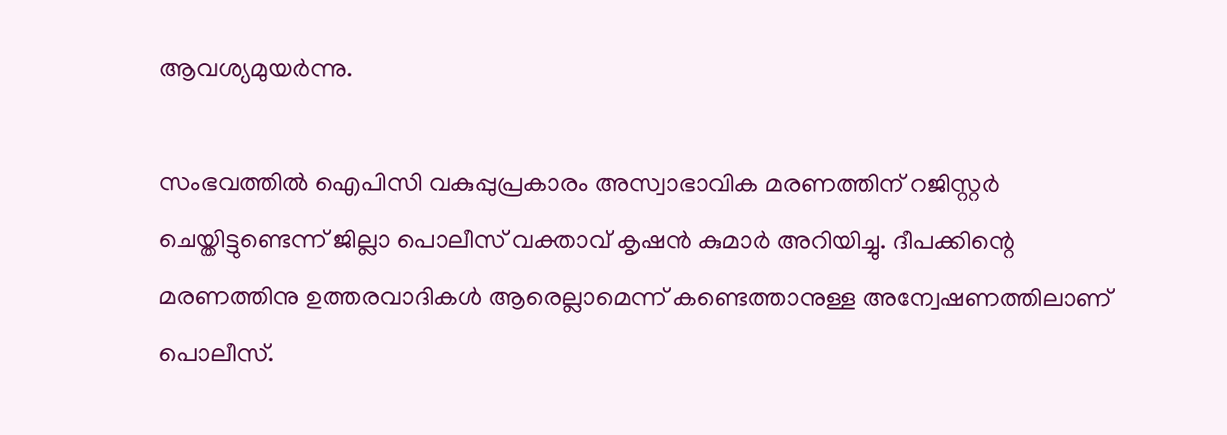ആവശ്യമുയര്‍ന്നു.

സംഭവത്തില്‍ ഐപിസി വകുപ്പുപ്രകാരം അസ്വാഭാവിക മരണത്തിന് റജിസ്റ്റര്‍ ചെയ്തിട്ടുണ്ടെന്ന് ജില്ലാ പൊലീസ് വക്താവ് കൃഷന്‍ കുമാര്‍ അറിയിച്ചു. ദീപക്കിന്റെ മരണത്തിനു ഉത്തരവാദികള്‍ ആരെല്ലാമെന്ന് കണ്ടെത്താനുള്ള അന്വേഷണത്തിലാണ് പൊലീസ്.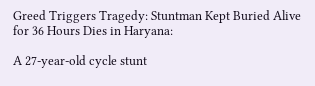Greed Triggers Tragedy: Stuntman Kept Buried Alive for 36 Hours Dies in Haryana:

A 27-year-old cycle stunt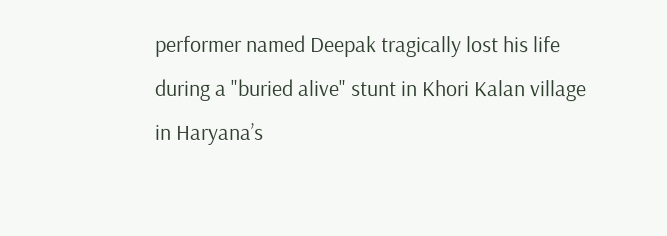performer named Deepak tragically lost his life during a "buried alive" stunt in Khori Kalan village in Haryana’s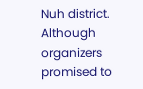Nuh district. Although organizers promised to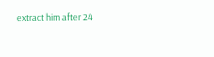extract him after 24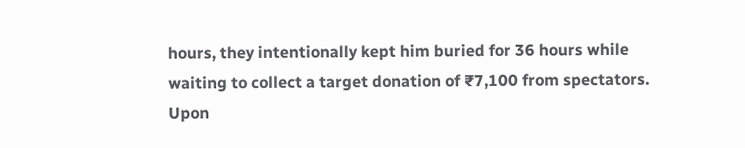hours, they intentionally kept him buried for 36 hours while waiting to collect a target donation of ₹7,100 from spectators. Upon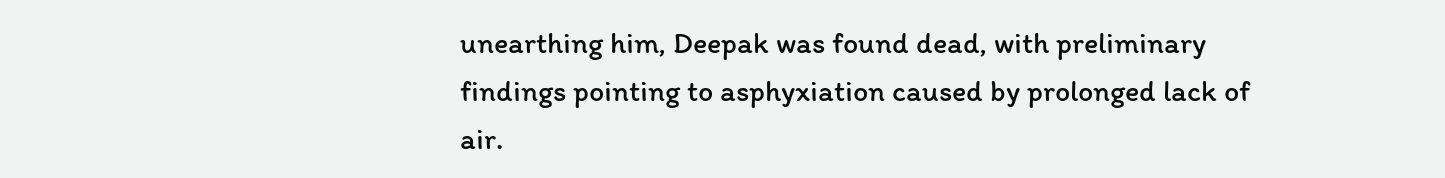unearthing him, Deepak was found dead, with preliminary findings pointing to asphyxiation caused by prolonged lack of air.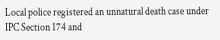Local police registered an unnatural death case under IPC Section 174 and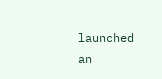launched an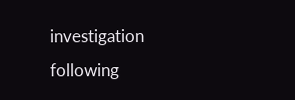investigation following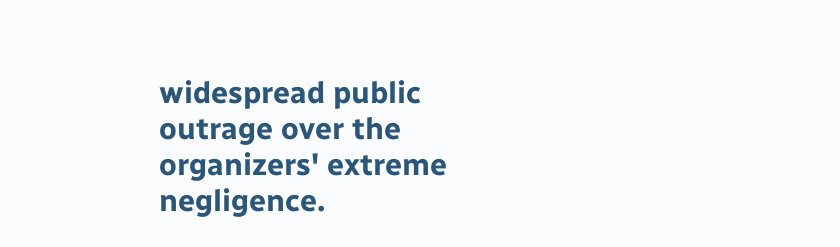widespread public outrage over the organizers' extreme negligence.